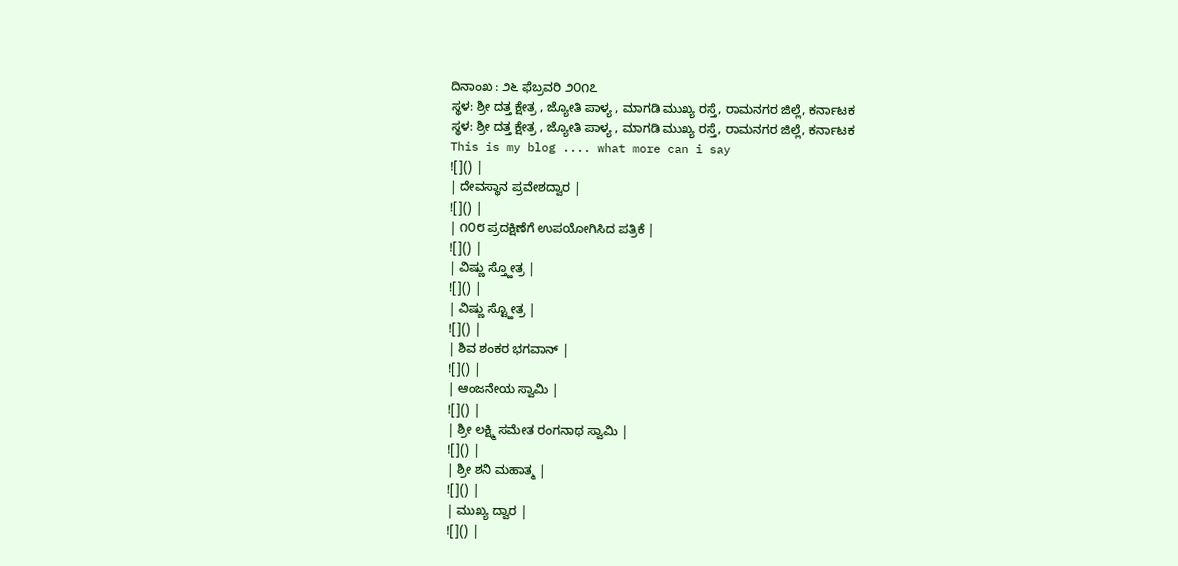ದಿನಾಂಖ : ೨೬ ಫೆಬ್ರವರಿ ೨೦೧೭
ಸ್ಥಳ: ಶ್ರೀ ದತ್ತ ಕ್ಷೇತ್ರ , ಜ್ಯೋತಿ ಪಾಳ್ಯ , ಮಾಗಡಿ ಮುಖ್ಯ ರಸ್ತೆ, ರಾಮನಗರ ಜಿಲ್ಲೆ, ಕರ್ನಾಟಕ
ಸ್ಥಳ: ಶ್ರೀ ದತ್ತ ಕ್ಷೇತ್ರ , ಜ್ಯೋತಿ ಪಾಳ್ಯ , ಮಾಗಡಿ ಮುಖ್ಯ ರಸ್ತೆ, ರಾಮನಗರ ಜಿಲ್ಲೆ, ಕರ್ನಾಟಕ
This is my blog .... what more can i say
![]() |
| ದೇವಸ್ಥಾನ ಪ್ರವೇಶದ್ವಾರ |
![]() |
| ೧೦೮ ಪ್ರದಕ್ಷಿಣೆಗೆ ಉಪಯೋಗಿಸಿದ ಪತ್ರಿಕೆ |
![]() |
| ವಿಷ್ಣು ಸ್ತ್ಹೋತ್ರ |
![]() |
| ವಿಷ್ಣು ಸ್ಟ್ಹೋತ್ರ |
![]() |
| ಶಿವ ಶಂಕರ ಭಗವಾನ್ |
![]() |
| ಆಂಜನೇಯ ಸ್ವಾಮಿ |
![]() |
| ಶ್ರೀ ಲಕ್ಷ್ಮಿ ಸಮೇತ ರಂಗನಾಥ ಸ್ವಾಮಿ |
![]() |
| ಶ್ರೀ ಶನಿ ಮಹಾತ್ಮ |
![]() |
| ಮುಖ್ಯ ದ್ವಾರ |
![]() |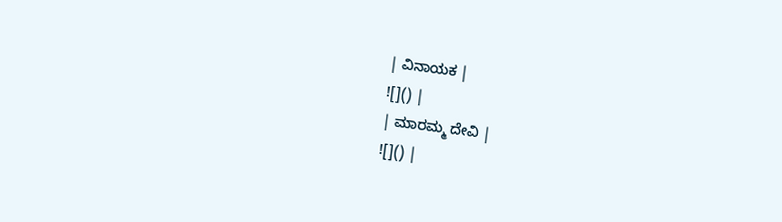| ವಿನಾಯಕ |
![]() |
| ಮಾರಮ್ಮ ದೇವಿ |
![]() |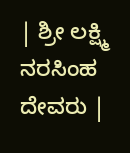| ಶ್ರೀ ಲಕ್ಷ್ಮಿ ನರಸಿಂಹ ದೇವರು |